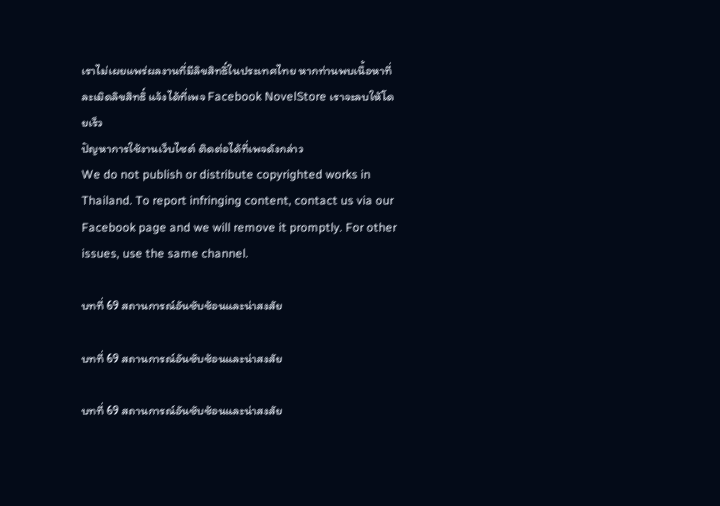เราไม่เผยแพร่ผลงานที่มีลิขสิทธิ์ในประเทศไทย หากท่านพบเนื้อหาที่ละเมิดลิขสิทธิ์ แจ้งได้ที่เพจ Facebook NovelStore เราจะลบให้โดยเร็ว
ปัญหาการใช้งานเว็บไซต์ ติดต่อได้ที่เพจดังกล่าว
We do not publish or distribute copyrighted works in Thailand. To report infringing content, contact us via our Facebook page and we will remove it promptly. For other issues, use the same channel.

บทที่ 69 สถานการณ์อันซับซ้อนและน่าสงสัย

บทที่ 69 สถานการณ์อันซับซ้อนและน่าสงสัย

บทที่ 69 สถานการณ์อันซับซ้อนและน่าสงสัย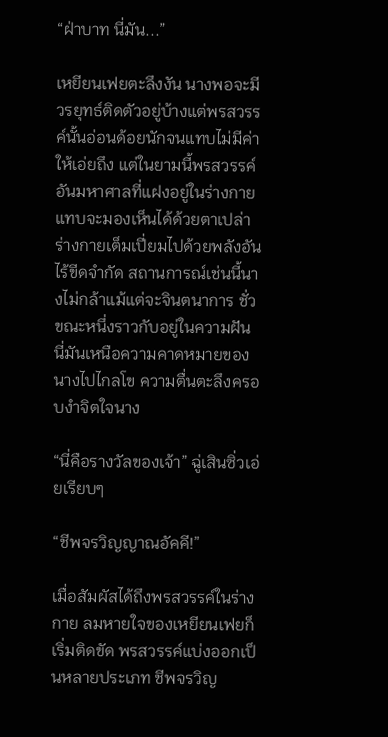“ฝ่าบาท นี่มัน...”

เหยียนเฟยตะลึงงัน นางพอจะมีวรยุทธ์ติดตัวอยู่บ้างแต่พรสวรรค์นั้นอ่อนด้อยนักจนแทบไม่มีค่าให้เอ่ยถึง แต่ในยามนี้พรสวรรค์อันมหาศาลที่แฝงอยู่ในร่างกายแทบจะมองเห็นได้ด้วยตาเปล่า ร่างกายเต็มเปี่ยมไปด้วยพลังอันไร้ขีดจำกัด สถานการณ์เช่นนี้นางไม่กล้าแม้แต่จะจินตนาการ ชั่วขณะหนึ่งราวกับอยู่ในความฝัน นี่มันเหนือความคาดหมายของนางไปไกลโข ความตื่นตะลึงครอบงำจิตใจนาง

“นี่คือรางวัลของเจ้า” ฉู่เสินซิ่วเอ่ยเรียบๆ

“ชีพจรวิญญาณอัคคี!”

เมื่อสัมผัสได้ถึงพรสวรรค์ในร่างกาย ลมหายใจของเหยียนเฟยก็เริ่มติดขัด พรสวรรค์แบ่งออกเป็นหลายประเภท ชีพจรวิญ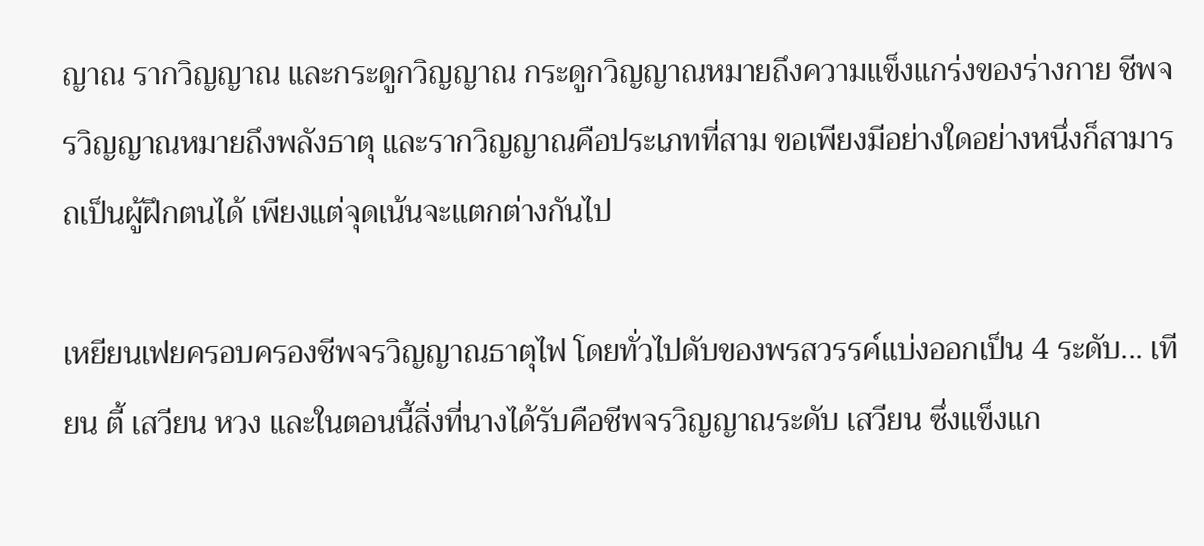ญาณ รากวิญญาณ และกระดูกวิญญาณ กระดูกวิญญาณหมายถึงความแข็งแกร่งของร่างกาย ชีพจรวิญญาณหมายถึงพลังธาตุ และรากวิญญาณคือประเภทที่สาม ขอเพียงมีอย่างใดอย่างหนึ่งก็สามารถเป็นผู้ฝึกตนได้ เพียงแต่จุดเน้นจะแตกต่างกันไป

เหยียนเฟยครอบครองชีพจรวิญญาณธาตุไฟ โดยทั่วไปดับของพรสวรรค์แบ่งออกเป็น 4 ระดับ... เทียน ตี้ เสวียน หวง และในตอนนี้สิ่งที่นางได้รับคือชีพจรวิญญาณระดับ เสวียน ซึ่งแข็งแก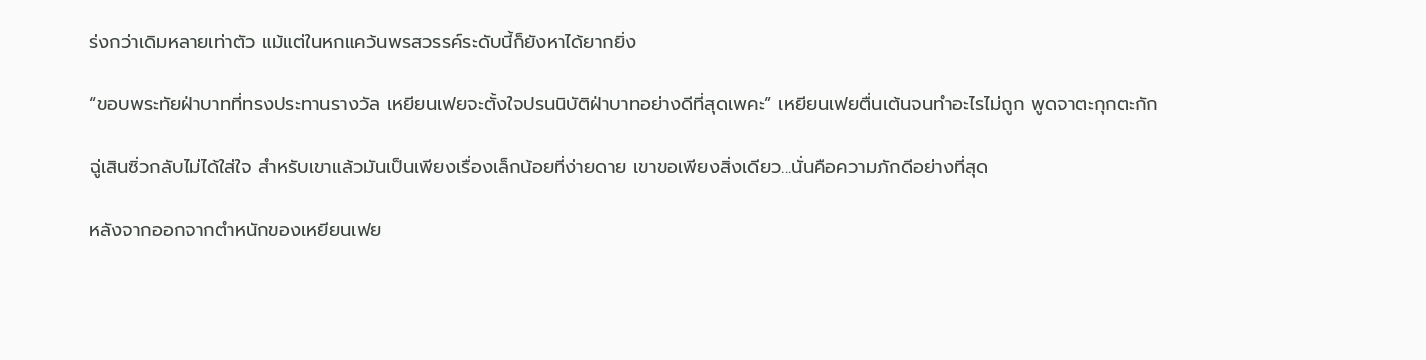ร่งกว่าเดิมหลายเท่าตัว แม้แต่ในหกแคว้นพรสวรรค์ระดับนี้ก็ยังหาได้ยากยิ่ง

“ขอบพระทัยฝ่าบาทที่ทรงประทานรางวัล เหยียนเฟยจะตั้งใจปรนนิบัติฝ่าบาทอย่างดีที่สุดเพคะ” เหยียนเฟยตื่นเต้นจนทำอะไรไม่ถูก พูดจาตะกุกตะกัก

ฉู่เสินซิ่วกลับไม่ได้ใส่ใจ สำหรับเขาแล้วมันเป็นเพียงเรื่องเล็กน้อยที่ง่ายดาย เขาขอเพียงสิ่งเดียว...นั่นคือความภักดีอย่างที่สุด

หลังจากออกจากตำหนักของเหยียนเฟย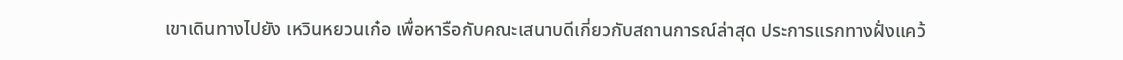เขาเดินทางไปยัง เหวินหยวนเก๋อ เพื่อหารือกับคณะเสนาบดีเกี่ยวกับสถานการณ์ล่าสุด ประการแรกทางฝั่งแคว้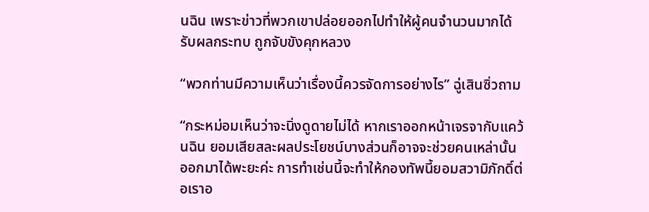นฉิน เพราะข่าวที่พวกเขาปล่อยออกไปทำให้ผู้คนจำนวนมากได้รับผลกระทบ ถูกจับขังคุกหลวง

“พวกท่านมีความเห็นว่าเรื่องนี้ควรจัดการอย่างไร” ฉู่เสินซิ่วถาม

“กระหม่อมเห็นว่าจะนิ่งดูดายไม่ได้ หากเราออกหน้าเจรจากับแคว้นฉิน ยอมเสียสละผลประโยชน์บางส่วนก็อาจจะช่วยคนเหล่านั้นออกมาได้พะยะค่ะ การทำเช่นนี้จะทำให้กองทัพนี้ยอมสวามิภักดิ์ต่อเราอ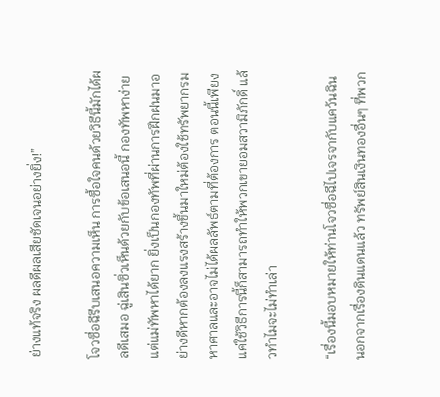ย่างแท้จริง ผลดีผลเสียชัดเจนอย่างยิ่ง!”

โจวซื่อฉีรีบเสนอความเห็น การซื้อใจคนด้วยวิธีนี้มักได้ผลดีเสมอ ฉู่เสินซิ่วเห็นด้วยกับข้อเสนอนี้ กองทัพหาง่ายแต่แม่ทัพหาได้ยาก ยิ่งเป็นกองทัพที่ผ่านการฝึกฝนมาอย่างดีหากต้องลงแรงสร้างขึ้นมาใหม่ต้องใช้ทรัพยากรมหาศาลและอาจไม่ได้ผลลัพธ์ตามที่ต้องการ ตอนนี้เพียงแค่ใช้วิธีการนี้ก็สามารถทำให้พวกเขายอมสวามิภักดิ์ แล้วทำไมจะไม่ทำเล่า

“เรื่องนี้มอบหมายให้ท่านโจวซื่อฉีไปเจรจากับแคว้นฉิน นอกจากเรื่องดินแดนแล้ว ทรัพย์สินเงินทองอื่นๆ ที่พวก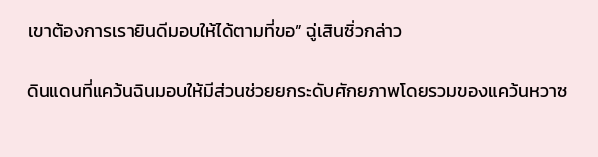เขาต้องการเรายินดีมอบให้ได้ตามที่ขอ” ฉู่เสินซิ่วกล่าว

ดินแดนที่แคว้นฉินมอบให้มีส่วนช่วยยกระดับศักยภาพโดยรวมของแคว้นหวาซ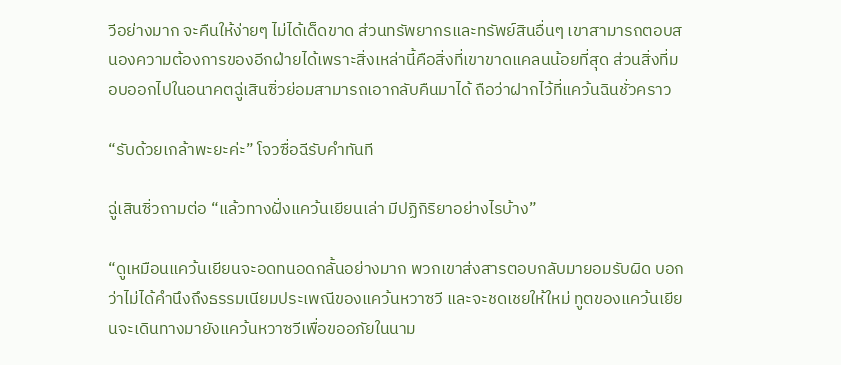วีอย่างมาก จะคืนให้ง่ายๆ ไม่ได้เด็ดขาด ส่วนทรัพยากรและทรัพย์สินอื่นๆ เขาสามารถตอบสนองความต้องการของอีกฝ่ายได้เพราะสิ่งเหล่านี้คือสิ่งที่เขาขาดแคลนน้อยที่สุด ส่วนสิ่งที่มอบออกไปในอนาคตฉู่เสินซิ่วย่อมสามารถเอากลับคืนมาได้ ถือว่าฝากไว้ที่แคว้นฉินชั่วคราว

“รับด้วยเกล้าพะยะค่ะ” โจวซื่อฉีรับคำทันที

ฉู่เสินซิ่วถามต่อ “แล้วทางฝั่งแคว้นเยียนเล่า มีปฏิกิริยาอย่างไรบ้าง”

“ดูเหมือนแคว้นเยียนจะอดทนอดกลั้นอย่างมาก พวกเขาส่งสารตอบกลับมายอมรับผิด บอกว่าไม่ได้คำนึงถึงธรรมเนียมประเพณีของแคว้นหวาซวี และจะชดเชยให้ใหม่ ทูตของแคว้นเยียนจะเดินทางมายังแคว้นหวาซวีเพื่อขออภัยในนาม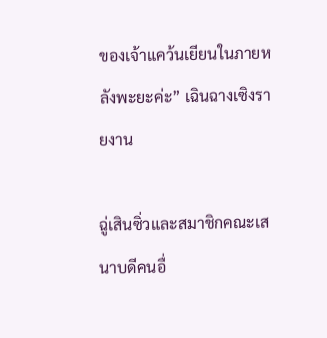ของเจ้าแคว้นเยียนในภายหลังพะยะค่ะ” เฉินฉางเซิงรายงาน

ฉู่เสินซิ่วและสมาชิกคณะเสนาบดีคนอื่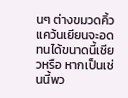นๆ ต่างขมวดคิ้ว แคว้นเยียนจะอดทนได้ขนาดนี้เชียวหรือ หากเป็นเช่นนี้พว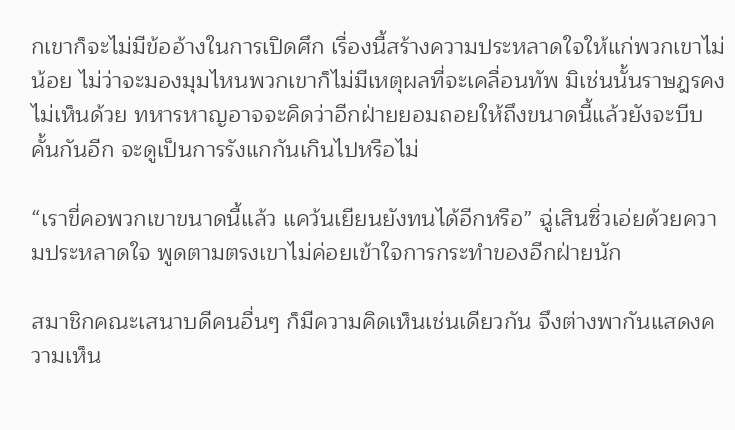กเขาก็จะไม่มีข้ออ้างในการเปิดศึก เรื่องนี้สร้างความประหลาดใจให้แก่พวกเขาไม่น้อย ไม่ว่าจะมองมุมไหนพวกเขาก็ไม่มีเหตุผลที่จะเคลื่อนทัพ มิเช่นนั้นราษฎรคงไม่เห็นด้วย ทหารหาญอาจจะคิดว่าอีกฝ่ายยอมถอยให้ถึงขนาดนี้แล้วยังจะบีบคั้นกันอีก จะดูเป็นการรังแกกันเกินไปหรือไม่

“เราขี่คอพวกเขาขนาดนี้แล้ว แคว้นเยียนยังทนได้อีกหรือ” ฉู่เสินซิ่วเอ่ยด้วยความประหลาดใจ พูดตามตรงเขาไม่ค่อยเข้าใจการกระทำของอีกฝ่ายนัก

สมาชิกคณะเสนาบดีคนอื่นๆ ก็มีความคิดเห็นเช่นเดียวกัน จึงต่างพากันแสดงความเห็น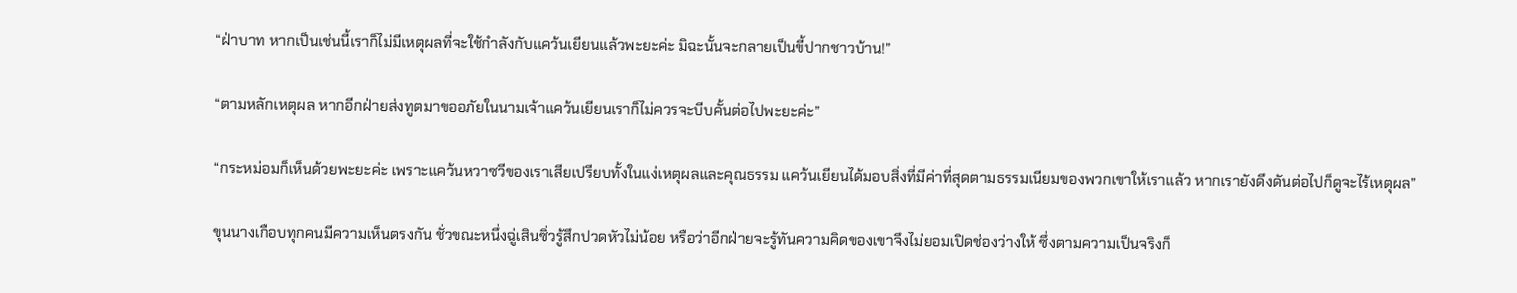“ฝ่าบาท หากเป็นเช่นนี้เราก็ไม่มีเหตุผลที่จะใช้กำลังกับแคว้นเยียนแล้วพะยะค่ะ มิฉะนั้นจะกลายเป็นขี้ปากชาวบ้าน!”

“ตามหลักเหตุผล หากอีกฝ่ายส่งทูตมาขออภัยในนามเจ้าแคว้นเยียนเราก็ไม่ควรจะบีบคั้นต่อไปพะยะค่ะ”

“กระหม่อมก็เห็นด้วยพะยะค่ะ เพราะแคว้นหวาซวีของเราเสียเปรียบทั้งในแง่เหตุผลและคุณธรรม แคว้นเยียนได้มอบสิ่งที่มีค่าที่สุดตามธรรมเนียมของพวกเขาให้เราแล้ว หากเรายังดึงดันต่อไปก็ดูจะไร้เหตุผล”

ขุนนางเกือบทุกคนมีความเห็นตรงกัน ชั่วขณะหนึ่งฉู่เสินซิ่วรู้สึกปวดหัวไม่น้อย หรือว่าอีกฝ่ายจะรู้ทันความคิดของเขาจึงไม่ยอมเปิดช่องว่างให้ ซึ่งตามความเป็นจริงก็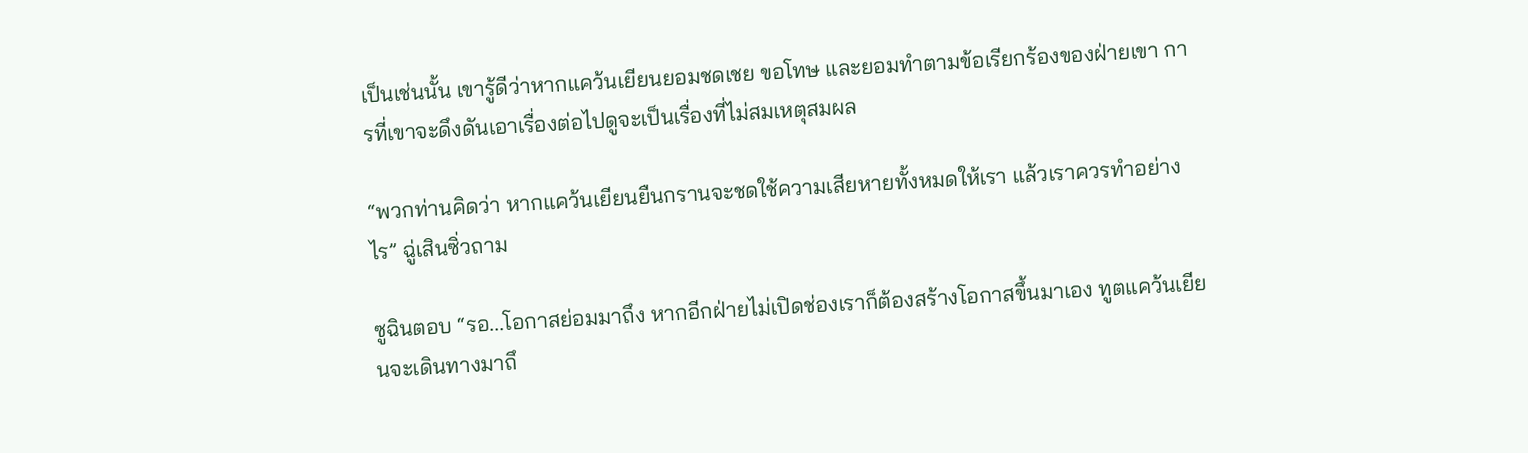เป็นเช่นนั้น เขารู้ดีว่าหากแคว้นเยียนยอมชดเชย ขอโทษ และยอมทำตามข้อเรียกร้องของฝ่ายเขา การที่เขาจะดึงดันเอาเรื่องต่อไปดูจะเป็นเรื่องที่ไม่สมเหตุสมผล

“พวกท่านคิดว่า หากแคว้นเยียนยืนกรานจะชดใช้ความเสียหายทั้งหมดให้เรา แล้วเราควรทำอย่างไร” ฉู่เสินซิ่วถาม

ซูฉินตอบ “รอ...โอกาสย่อมมาถึง หากอีกฝ่ายไม่เปิดช่องเราก็ต้องสร้างโอกาสขึ้นมาเอง ทูตแคว้นเยียนจะเดินทางมาถึ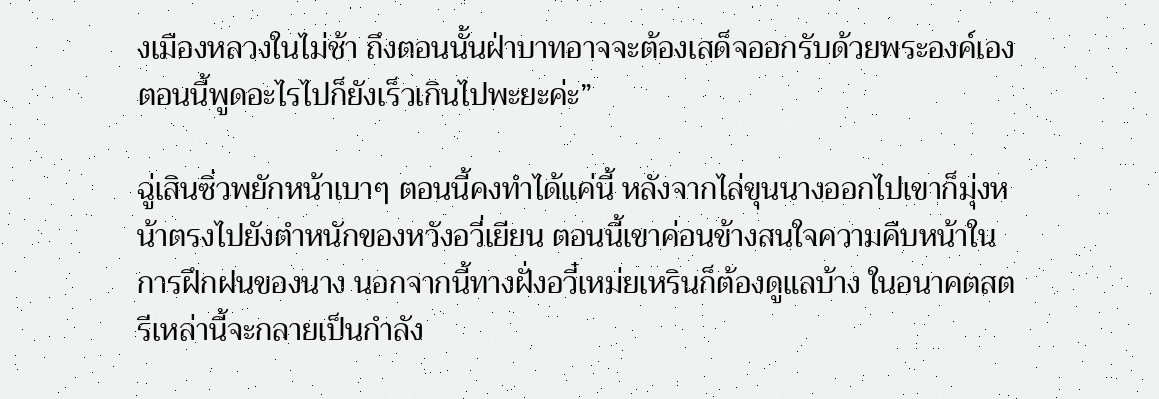งเมืองหลวงในไม่ช้า ถึงตอนนั้นฝ่าบาทอาจจะต้องเสด็จออกรับด้วยพระองค์เอง ตอนนี้พูดอะไรไปก็ยังเร็วเกินไปพะยะค่ะ”

ฉู่เสินซิ่วพยักหน้าเบาๆ ตอนนี้คงทำได้แค่นี้ หลังจากไล่ขุนนางออกไปเขาก็มุ่งหน้าตรงไปยังตำหนักของหวังอวี่เยียน ตอนนี้เขาค่อนข้างสนใจความคืบหน้าในการฝึกฝนของนาง นอกจากนี้ทางฝั่งอวี๋เหม่ยเหรินก็ต้องดูแลบ้าง ในอนาคตสตรีเหล่านี้จะกลายเป็นกำลัง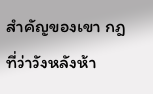สำคัญของเขา กฎที่ว่าวังหลังห้า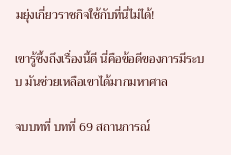มยุ่งเกี่ยวราชกิจใช้กับที่นี่ไม่ได้!

เขารู้ซึ้งถึงเรื่องนี้ดี นี่คือข้อดีของการมีระบบ มันช่วยเหลือเขาได้มากมหาศาล

จบบทที่ บทที่ 69 สถานการณ์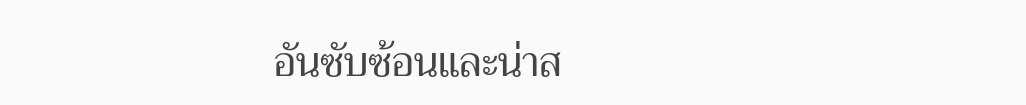อันซับซ้อนและน่าส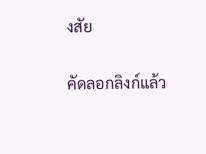งสัย

คัดลอกลิงก์แล้ว